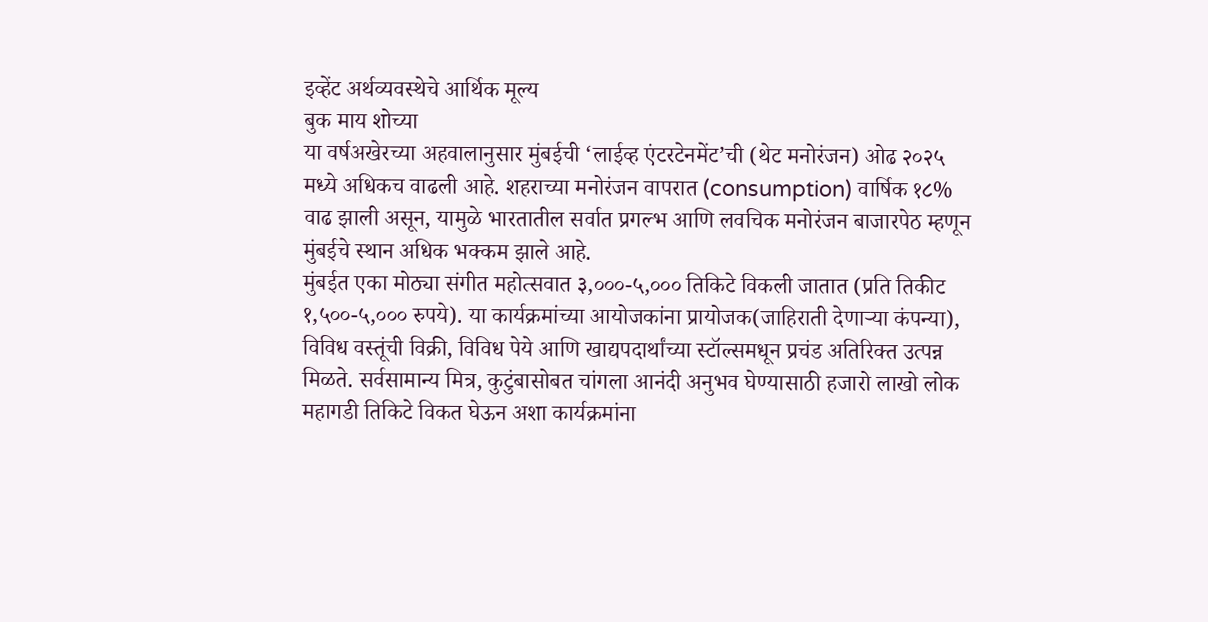इव्हेंट अर्थव्यवस्थेचे आर्थिक मूल्य
बुक माय शोच्या
या वर्षअखेरच्या अहवालानुसार मुंबईची ‘लाईव्ह एंटरटेनमेंट’ची (थेट मनोरंजन) ओढ २०२५ मध्ये अधिकच वाढली आहे. शहराच्या मनोरंजन वापरात (consumption) वार्षिक १८% वाढ झाली असून, यामुळे भारतातील सर्वात प्रगल्भ आणि लवचिक मनोरंजन बाजारपेठ म्हणून मुंबईचे स्थान अधिक भक्कम झाले आहे.
मुंबईत एका मोठ्या संगीत महोत्सवात ३,०००-५,००० तिकिटे विकली जातात (प्रति तिकीट १,५००-५,००० रुपये). या कार्यक्रमांच्या आयोजकांना प्रायोजक(जाहिराती देणाऱ्या कंपन्या), विविध वस्तूंची विक्री, विविध पेये आणि खाद्यपदार्थांच्या स्टॉल्समधून प्रचंड अतिरिक्त उत्पन्न मिळते. सर्वसामान्य मित्र, कुटुंबासोबत चांगला आनंदी अनुभव घेण्यासाठी हजारो लाखो लोक महागडी तिकिटे विकत घेऊन अशा कार्यक्रमांना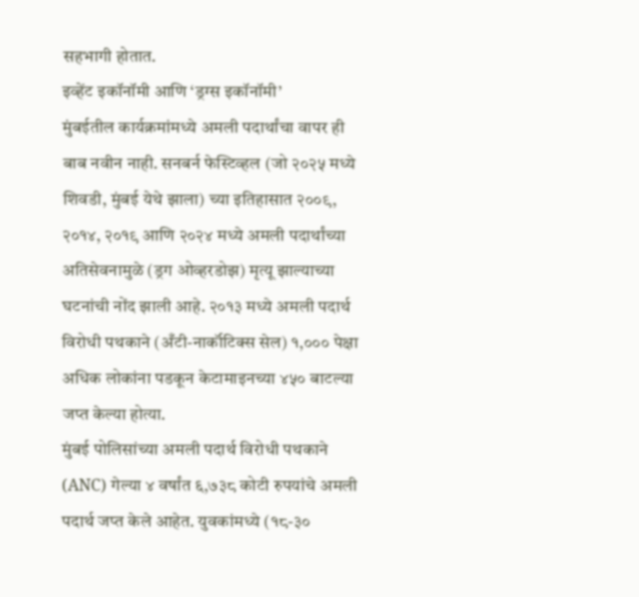सहभागी होतात.
इव्हेंट इकॉनॉमी आणि ‘ड्रग्स इकॉनॉमी’
मुंबईतील कार्यक्रमांमध्ये अमली पदार्थांचा वापर ही बाब नवीन नाही. सनबर्न फेस्टिव्हल (जो २०२५ मध्ये शिवडी, मुंबई येथे झाला) च्या इतिहासात २००९, २०१४, २०१९ आणि २०२४ मध्ये अमली पदार्थांच्या अतिसेवनामुळे (ड्रग ओव्हरडोझ) मृत्यू झाल्याच्या घटनांची नोंद झाली आहे. २०१३ मध्ये अमली पदार्थ विरोधी पथकाने (अँटी-नार्कॉटिक्स सेल) १,००० पेक्षा अधिक लोकांना पडकून केटामाइनच्या ४५० बाटल्या जप्त केल्या होत्या.
मुंबई पोलिसांच्या अमली पदार्थ विरोधी पथकाने (ANC) गेल्या ४ वर्षांत ६,७३८ कोटी रुपयांचे अमली पदार्थ जप्त केले आहेत. युवकांमध्ये (१८-३०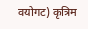वयोगट) कृत्रिम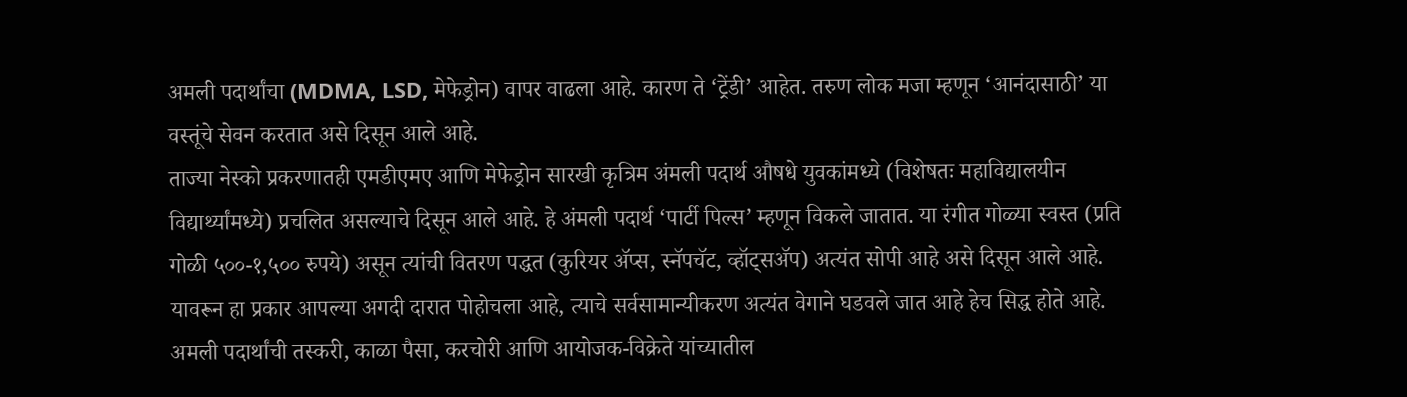अमली पदार्थांचा (MDMA, LSD, मेफेड्रोन) वापर वाढला आहे. कारण ते ‘ट्रेंडी’ आहेत. तरुण लोक मजा म्हणून ‘आनंदासाठी’ या वस्तूंचे सेवन करतात असे दिसून आले आहे.
ताज्या नेस्को प्रकरणातही एमडीएमए आणि मेफेड्रोन सारखी कृत्रिम अंमली पदार्थ औषधे युवकांमध्ये (विशेषतः महाविद्यालयीन विद्यार्थ्यांमध्ये) प्रचलित असल्याचे दिसून आले आहे. हे अंमली पदार्थ ‘पार्टी पिल्स’ म्हणून विकले जातात. या रंगीत गोळ्या स्वस्त (प्रति गोळी ५००-१,५०० रुपये) असून त्यांची वितरण पद्धत (कुरियर ॲप्स, स्नॅपचॅट, व्हॉट्सॲप) अत्यंत सोपी आहे असे दिसून आले आहे. यावरून हा प्रकार आपल्या अगदी दारात पोहोचला आहे, त्याचे सर्वसामान्यीकरण अत्यंत वेगाने घडवले जात आहे हेच सिद्ध होते आहे.
अमली पदार्थांची तस्करी, काळा पैसा, करचोरी आणि आयोजक-विक्रेते यांच्यातील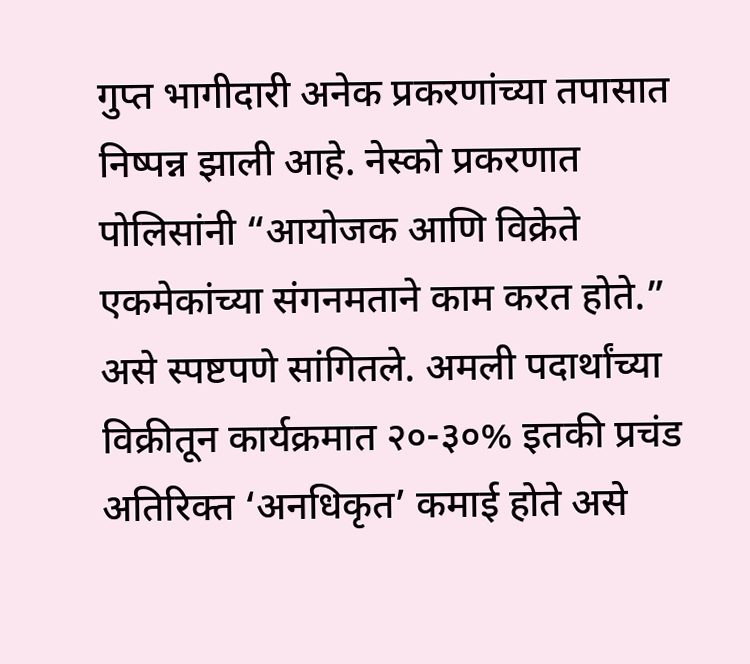गुप्त भागीदारी अनेक प्रकरणांच्या तपासात निष्पन्न झाली आहे. नेस्को प्रकरणात पोलिसांनी “आयोजक आणि विक्रेते एकमेकांच्या संगनमताने काम करत होते.” असे स्पष्टपणे सांगितले. अमली पदार्थांच्या विक्रीतून कार्यक्रमात २०-३०% इतकी प्रचंड अतिरिक्त ‘अनधिकृत’ कमाई होते असे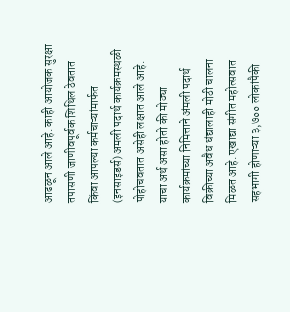आढळून आले आहे. काही आयोजक सुरक्षा तपासणी जाणीवपूर्वक शिथिल ठेवतात किंवा आपल्या कर्मचाऱ्यांमार्फत (इनसाइडर्स) अमली पदार्थ कार्यक्रमस्थळी पोहोचवतात असेही लक्षात आले आहे.
याचा अर्थ असा होतो की मोठ्या कार्यक्रमांच्या निमित्ताने अंमली पदार्थ विक्रीच्या अवैध धंद्यालाही मोठी चालना मिळत आहे. एखाद्या संगीत महोत्सवात सहभागी होणाऱ्या ३,७०० लोकांपैकी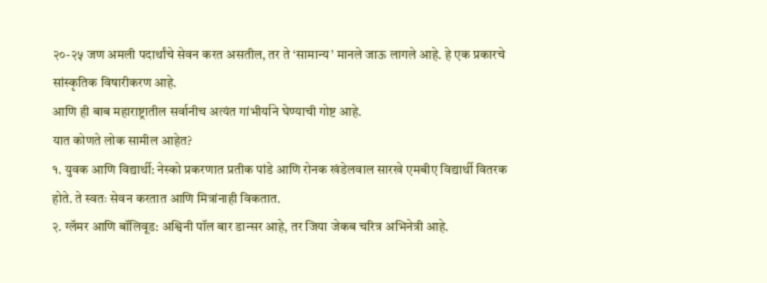२०-२५ जण अमली पदार्थांचे सेवन करत असतील, तर ते ‘सामान्य’ मानले जाऊ लागले आहे. हे एक प्रकारचे सांस्कृतिक विषारीकरण आहे.
आणि ही बाब महाराष्ट्रातील सर्वानीच अत्यंत गांभीर्याने घेण्याची गोष्ट आहे.
यात कोणते लोक सामील आहेत?
१. युवक आणि विद्यार्थी: नेस्को प्रकरणात प्रतीक पांडे आणि रोनक खंडेलवाल सारखे एमबीए विद्यार्थी वितरक होते. ते स्वतः सेवन करतात आणि मित्रांनाही विकतात.
२. ग्लॅमर आणि बॉलिवूड: अश्विनी पॉल बार डान्सर आहे, तर जिया जेकब चरित्र अभिनेत्री आहे.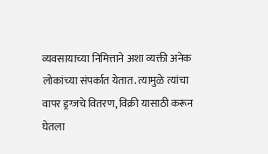व्यवसायाच्या निमित्ताने अशा व्यक्ती अनेक लोकांच्या संपर्कात येतात. त्यामुळे त्यांचा वापर ड्रग्जचे वितरण, विक्री यासाठी करून घेतला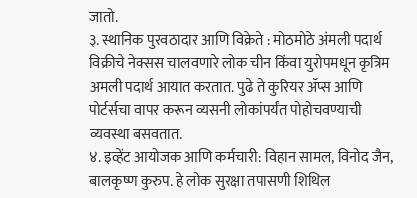जातो.
३. स्थानिक पुरवठादार आणि विक्रेते : मोठमोठे अंमली पदार्थ विक्रीचे नेक्सस चालवणारे लोक चीन किंवा युरोपमधून कृत्रिम अमली पदार्थ आयात करतात. पुढे ते कुरियर ॲप्स आणि पोर्टर्सचा वापर करून व्यसनी लोकांपर्यंत पोहोचवण्याची व्यवस्था बसवतात.
४. इव्हेंट आयोजक आणि कर्मचारी: विहान सामल, विनोद जैन, बालकृष्ण कुरुप. हे लोक सुरक्षा तपासणी शिथिल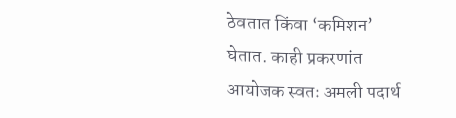ठेवतात किंवा ‘कमिशन’ घेतात. काही प्रकरणांत आयोजक स्वतः अमली पदार्थ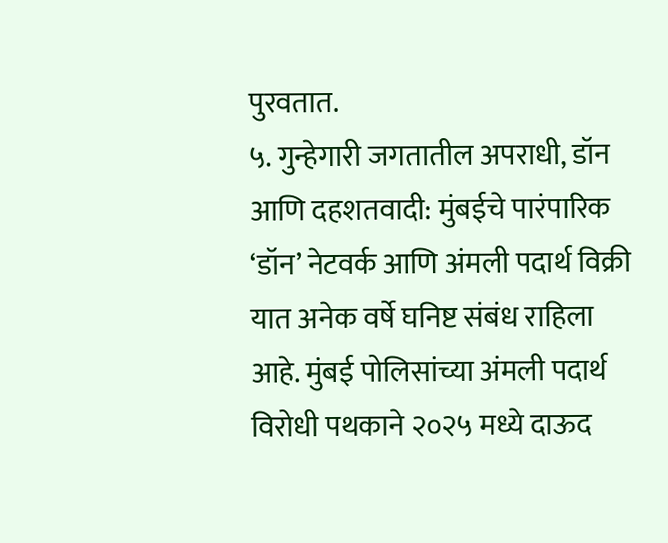पुरवतात.
५. गुन्हेगारी जगतातील अपराधी, डॉन आणि दहशतवादी: मुंबईचे पारंपारिक ‘डॉन’ नेटवर्क आणि अंमली पदार्थ विक्री यात अनेक वर्षे घनिष्ट संबंध राहिला आहे. मुंबई पोलिसांच्या अंमली पदार्थ विरोधी पथकाने २०२५ मध्ये दाऊद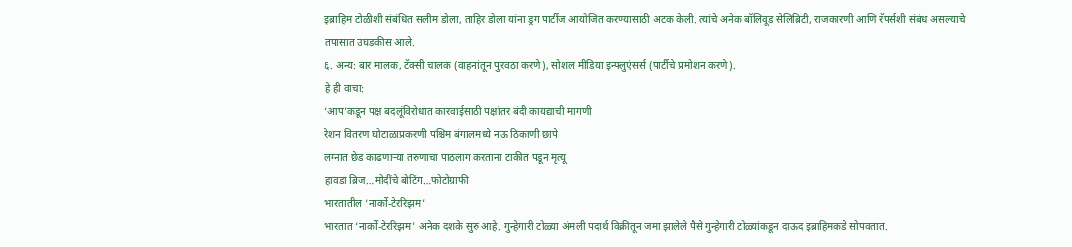इब्राहिम टोळीशी संबंधित सलीम डोला, ताहिर डोला यांना ड्रग पार्टीज आयोजित करण्यासाठी अटक केली. त्यांचे अनेक बॉलिवूड सेलिब्रिटी, राजकारणी आणि रॅपर्सशी संबंध असल्याचे तपासात उघडकीस आले.
६. अन्य: बार मालक, टॅक्सी चालक (वाहनांतून पुरवठा करणे), सोशल मीडिया इन्फ्लुएंसर्स (पार्टीचे प्रमोशन करणे).
हे ही वाचा:
‘आप’कडून पक्ष बदलूंविरोधात कारवाईसाठी पक्षांतर बंदी कायद्याची मागणी
रेशन वितरण घोटाळाप्रकरणी पश्चिम बंगालमध्ये नऊ ठिकाणी छापे
लग्नात छेड काढणाऱ्या तरुणाचा पाठलाग करताना टाकीत पडून मृत्यू
हावडा ब्रिज…मोदींचे बोटिंग…फोटोग्राफी
भारतातील ‘नार्को-टेररिझम’
भारतात ‘नार्को-टेररिझम’ अनेक दशके सुरु आहे. गुन्हेगारी टोळ्या अंमली पदार्थ विक्रीतून जमा झालेले पैसे गुन्हेगारी टोळ्यांकडून दाऊद इब्राहिमकडे सोपवतात.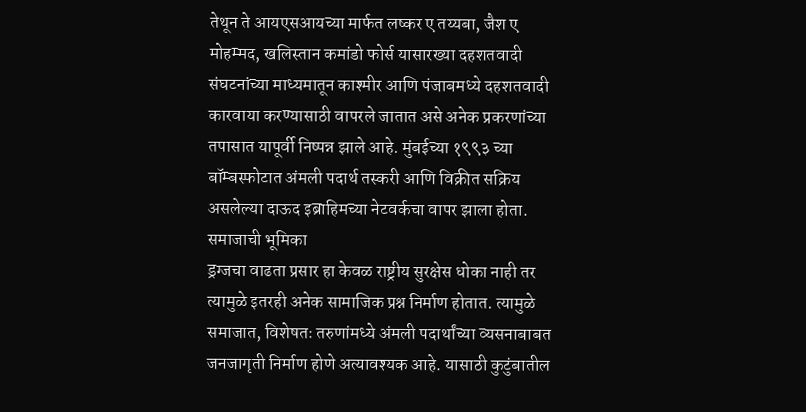तेथून ते आयएसआयच्या मार्फत लष्कर ए तय्यबा, जैश ए मोहम्मद, खलिस्तान कमांडो फोर्स यासारख्या दहशतवादी संघटनांच्या माध्यमातून काश्मीर आणि पंजाबमध्ये दहशतवादी कारवाया करण्यासाठी वापरले जातात असे अनेक प्रकरणांच्या तपासात यापूर्वी निष्पन्न झाले आहे. मुंबईच्या १९९३ च्या बॉम्बस्फोटात अंमली पदार्थ तस्करी आणि विक्रीत सक्रिय असलेल्या दाऊद इब्राहिमच्या नेटवर्कचा वापर झाला होता.
समाजाची भूमिका
ड्रग्जचा वाढता प्रसार हा केवळ राष्ट्रीय सुरक्षेस धोका नाही तर त्यामुळे इतरही अनेक सामाजिक प्रश्न निर्माण होतात. त्यामुळे समाजात, विशेषतः तरुणांमध्ये अंमली पदार्थांच्या व्यसनाबाबत जनजागृती निर्माण होणे अत्यावश्यक आहे. यासाठी कुटुंबातील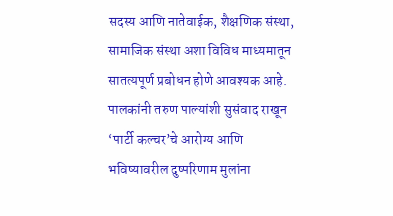सदस्य आणि नातेवाईक, शैक्षणिक संस्था, सामाजिक संस्था अशा विविध माध्यमातून सातत्यपूर्ण प्रबोधन होणे आवश्यक आहे. पालकांनी तरुण पाल्यांशी सुसंवाद राखून ‘पार्टी कल्चर’चे आरोग्य आणि भविष्यावरील दुष्परिणाम मुलांना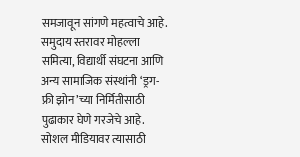समजावून सांगणे महत्वाचे आहे.
समुदाय स्तरावर मोहल्ला समित्या, विद्यार्थी संघटना आणि अन्य सामाजिक संस्थांनी ‘ड्रग-फ्री झोन’च्या निर्मितीसाठी पुढाकार घेणे गरजेचे आहे. सोशल मीडियावर त्यासाठी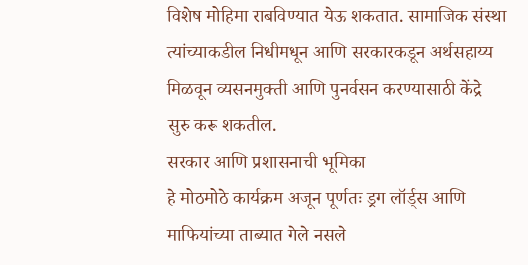विशेष मोहिमा राबविण्यात येऊ शकतात. सामाजिक संस्था त्यांच्याकडील निधीमधून आणि सरकारकडून अर्थसहाय्य मिळवून व्यसनमुक्ती आणि पुनर्वसन करण्यासाठी केंद्रे सुरु करू शकतील.
सरकार आणि प्रशासनाची भूमिका
हे मोठमोठे कार्यक्रम अजून पूर्णतः ड्रग लॉर्ड्स आणि माफियांच्या ताब्यात गेले नसले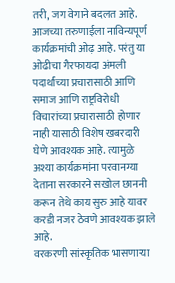तरी, जग वेगाने बदलत आहे. आजच्या तरुणाईला नाविन्यपूर्ण कार्यक्रमांची ओढ़ आहे. परंतु या ओढीचा गैरफायदा अंमली पदार्थांच्या प्रचारासाठी आणि समाज आणि राष्ट्रविरोधी विचारांच्या प्रचारासाठी होणार नाही यासाठी विशेष खबरदारी घेणे आवश्यक आहे. त्यामुळे अश्या कार्यक्रमांना परवानग्या देताना सरकारने सखोल छाननी करून तेथे काय सुरु आहे यावर करडी नजर ठेवणे आवश्यक झाले आहे.
वरकरणी सांस्कृतिक भासणाऱ्या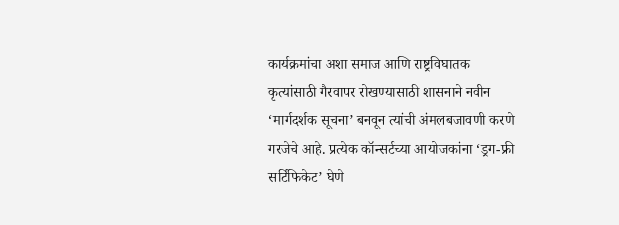कार्यक्रमांचा अशा समाज आणि राष्ट्रविघातक कृत्यांसाठी गैरवापर रोखण्यासाठी शासनाने नवीन ‘मार्गदर्शक सूचना’ बनवून त्यांची अंमलबजावणी करणे गरजेचे आहे. प्रत्येक कॉन्सर्टच्या आयोजकांना ‘ड्रग-फ्री सर्टिफिकेट’ घेणे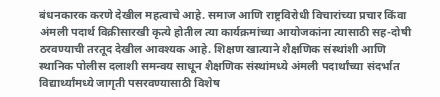बंधनकारक करणे देखील महत्वाचे आहे. समाज आणि राष्ट्रविरोधी विचारांच्या प्रचार किंवा अंमली पदार्थ विक्रीसारखी कृत्ये होतील त्या कार्यक्रमांच्या आयोजकांना त्यासाठी सह-दोषी ठरवण्याची तरतूद देखील आवश्यक आहे. शिक्षण खात्याने शैक्षणिक संस्थांशी आणि स्थानिक पोलीस दलाशी समन्वय साधून शैक्षणिक संस्थांमध्ये अंमली पदार्थांच्या संदर्भात विद्यार्थ्यांमध्ये जागृती पसरवण्यासाठी विशेष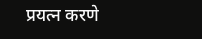प्रयत्न करणे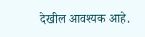देखील आवश्यक आहे.